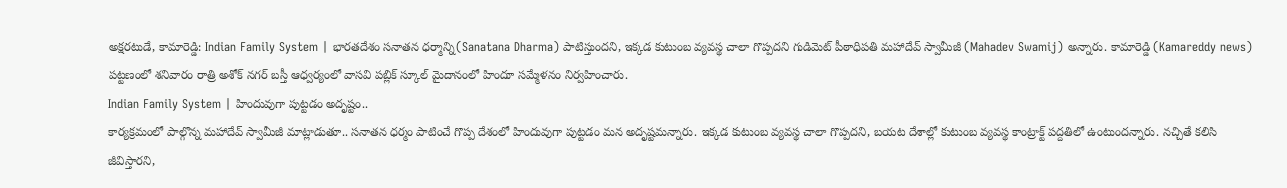అక్షరటుడే, కామారెడ్డి: Indian Family System | భారతదేశం సనాతన ధర్మాన్ని(Sanatana Dharma) పాటిస్తుందని, ఇక్కడ కుటుంబ వ్యవస్థ చాలా గొప్పదని గుడిమెట్ పీఠాధిపతి మహాదేవ్ స్వామీజీ (Mahadev Swamij) అన్నారు. కామారెడ్డి (Kamareddy news) పట్టణంలో శనివారం రాత్రి అశోక్ నగర్ బస్తీ ఆధ్వర్యంలో వాసవి పబ్లిక్ స్కూల్ మైదానంలో హిందూ సమ్మేళనం నిర్వహించారు.
Indian Family System | హిందువుగా పుట్టడం అదృష్టం..
కార్యక్రమంలో పాల్గొన్న మహాదేవ్ స్వామీజీ మాట్లాడుతూ.. సనాతన ధర్మం పాటించే గొప్ప దేశంలో హిందువుగా పుట్టడం మన అదృష్టమన్నారు. ఇక్కడ కుటుంబ వ్యవస్థ చాలా గొప్పదని, బయట దేశాల్లో కుటుంబ వ్యవస్థ కాంట్రాక్ట్ పద్దతిలో ఉంటుందన్నారు. నచ్చితే కలిసి జీవిస్తారని,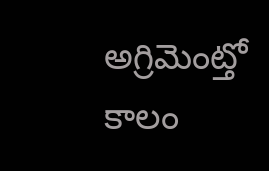అగ్రిమెంట్తో కాలం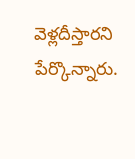వెళ్లదీస్తారని పేర్కొన్నారు.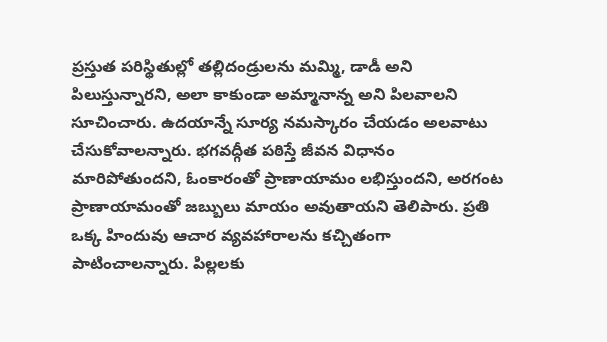ప్రస్తుత పరిస్థితుల్లో తల్లిదండ్రులను మమ్మి, డాడీ అని పిలుస్తున్నారని, అలా కాకుండా అమ్మానాన్న అని పిలవాలని సూచించారు. ఉదయాన్నే సూర్య నమస్కారం చేయడం అలవాటు చేసుకోవాలన్నారు. భగవద్గీత పఠిస్తే జీవన విధానం మారిపోతుందని, ఓంకారంతో ప్రాణాయామం లభిస్తుందని, అరగంట ప్రాణాయామంతో జబ్బులు మాయం అవుతాయని తెలిపారు. ప్రతి ఒక్క హిందువు ఆచార వ్యవహారాలను కచ్చితంగా పాటించాలన్నారు. పిల్లలకు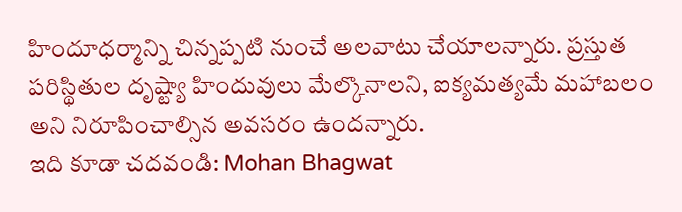హిందూధర్మాన్ని చిన్నప్పటి నుంచే అలవాటు చేయాలన్నారు. ప్రస్తుత పరిస్థితుల దృష్ట్యా హిందువులు మేల్కొనాలని, ఐక్యమత్యమే మహాబలం అని నిరూపించాల్సిన అవసరం ఉందన్నారు.
ఇది కూడా చదవండి: Mohan Bhagwat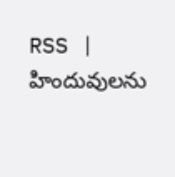RSS | హిందువులను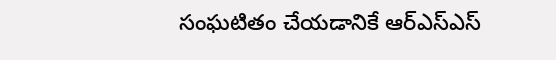సంఘటితం చేయడానికే ఆర్ఎస్ఎస్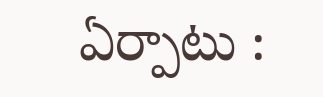ఏర్పాటు :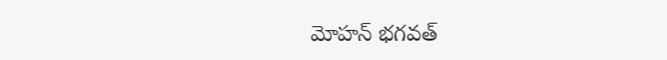మోహన్ భగవత్